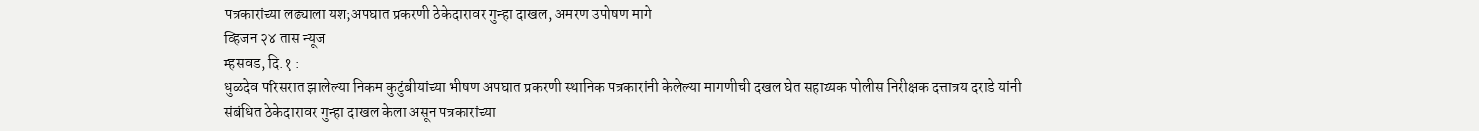पत्रकारांच्या लढ्याला यश;अपघात प्रकरणी ठेकेदारावर गुन्हा दाखल, अमरण उपोषण मागे
व्हिजन २४ तास न्यूज
म्हसवड, दि.१ :
धुळदेव परिसरात झालेल्या निकम कुटुंबीयांच्या भीषण अपघात प्रकरणी स्थानिक पत्रकारांनी केलेल्या मागणीची दखल घेत सहाय्यक पोलीस निरीक्षक दत्तात्रय दराडे यांनी संबंधित ठेकेदारावर गुन्हा दाखल केला असून पत्रकारांच्या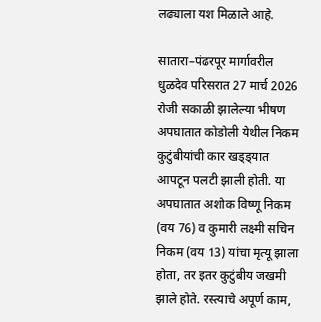लढ्याला यश मिळाले आहे.

सातारा–पंढरपूर मार्गावरील धुळदेव परिसरात 27 मार्च 2026 रोजी सकाळी झालेल्या भीषण अपघातात कोडोली येथील निकम कुटुंबीयांची कार खड्ड्यात आपटून पलटी झाली होती. या अपघातात अशोक विष्णू निकम (वय 76) व कुमारी लक्ष्मी सचिन निकम (वय 13) यांचा मृत्यू झाला होता, तर इतर कुटुंबीय जखमी झाले होते. रस्त्याचे अपूर्ण काम,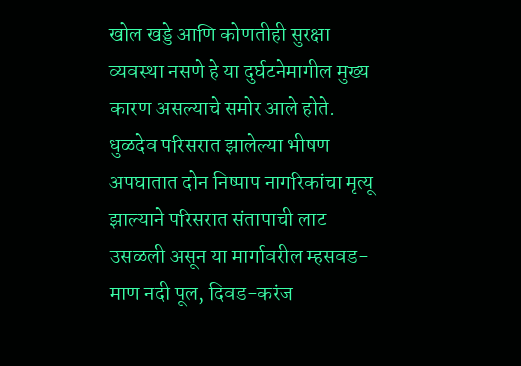खोल खड्डे आणि कोणतीही सुरक्षा व्यवस्था नसणे हे या दुर्घटनेमागील मुख्य कारण असल्याचे समोर आले होते.
धुळदेव परिसरात झालेल्या भीषण अपघातात दोन निष्पाप नागरिकांचा मृत्यू झाल्याने परिसरात संतापाची लाट उसळली असून या मार्गावरील म्हसवड-माण नदी पूल, दिवड-करंज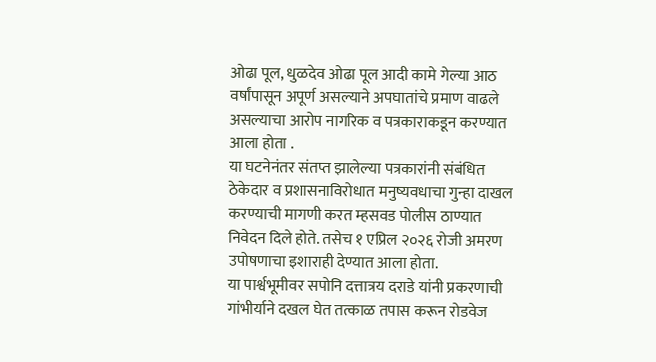ओढा पूल, धुळदेव ओढा पूल आदी कामे गेल्या आठ वर्षांपासून अपूर्ण असल्याने अपघातांचे प्रमाण वाढले असल्याचा आरोप नागरिक व पत्रकाराकडून करण्यात आला होता .
या घटनेनंतर संतप्त झालेल्या पत्रकारांनी संबंधित ठेकेदार व प्रशासनाविरोधात मनुष्यवधाचा गुन्हा दाखल करण्याची मागणी करत म्हसवड पोलीस ठाण्यात निवेदन दिले होते. तसेच १ एप्रिल २०२६ रोजी अमरण उपोषणाचा इशाराही देण्यात आला होता.
या पार्श्वभूमीवर सपोनि दत्तात्रय दराडे यांनी प्रकरणाची गांभीर्याने दखल घेत तत्काळ तपास करून रोडवेज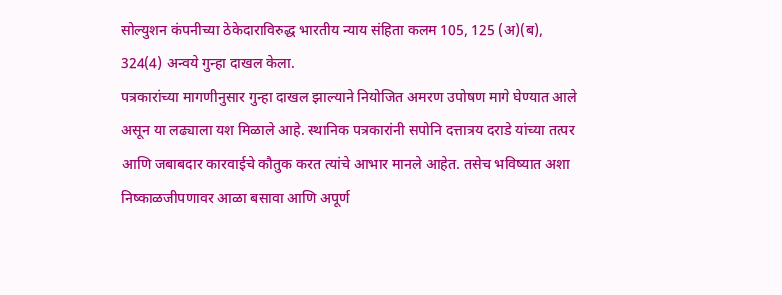सोल्युशन कंपनीच्या ठेकेदाराविरुद्ध भारतीय न्याय संहिता कलम 105, 125 (अ)(ब), 324(4) अन्वये गुन्हा दाखल केला.
पत्रकारांच्या मागणीनुसार गुन्हा दाखल झाल्याने नियोजित अमरण उपोषण मागे घेण्यात आले असून या लढ्याला यश मिळाले आहे. स्थानिक पत्रकारांनी सपोनि दत्तात्रय दराडे यांच्या तत्पर आणि जबाबदार कारवाईचे कौतुक करत त्यांचे आभार मानले आहेत. तसेच भविष्यात अशा निष्काळजीपणावर आळा बसावा आणि अपूर्ण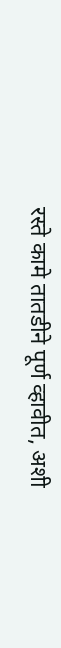रस्ते कामे तातडीने पूर्ण व्हावीत, अशी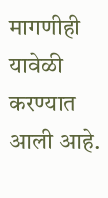मागणीही यावेळी करण्यात आली आहे.